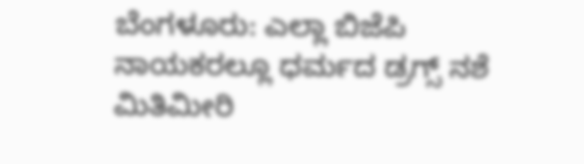ಬೆಂಗಳೂರು: ಎಲ್ಲಾ ಬಿಜೆಪಿ ನಾಯಕರಲ್ಲೂ ಧರ್ಮದ ಡ್ರಗ್ಸ್ ನಶೆ ಮಿತಿಮೀರಿ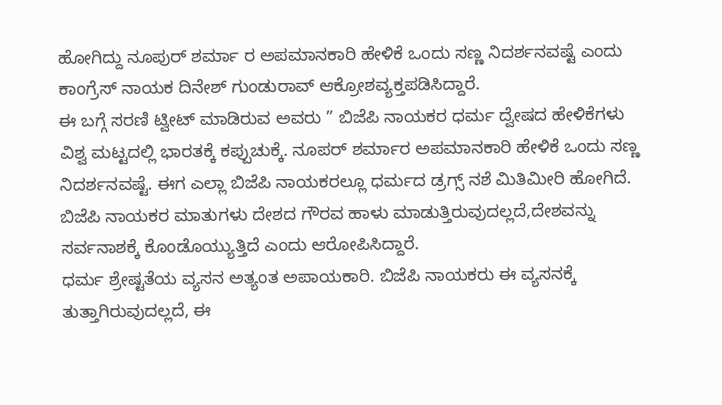ಹೋಗಿದ್ದು ನೂಪುರ್ ಶರ್ಮಾ ರ ಅಪಮಾನಕಾರಿ ಹೇಳಿಕೆ ಒಂದು ಸಣ್ಣ ನಿದರ್ಶನವಷ್ಟೆ ಎಂದು ಕಾಂಗ್ರೆಸ್ ನಾಯಕ ದಿನೇಶ್ ಗುಂಡುರಾವ್ ಆಕ್ರೋಶವ್ಯಕ್ತಪಡಿಸಿದ್ದಾರೆ.
ಈ ಬಗ್ಗೆ ಸರಣಿ ಟ್ವೀಟ್ ಮಾಡಿರುವ ಅವರು ” ಬಿಜೆಪಿ ನಾಯಕರ ಧರ್ಮ ದ್ವೇಷದ ಹೇಳಿಕೆಗಳು ವಿಶ್ವ ಮಟ್ಟದಲ್ಲಿ ಭಾರತಕ್ಕೆ ಕಪ್ಪುಚುಕ್ಕೆ. ನೂಪರ್ ಶರ್ಮಾರ ಅಪಮಾನಕಾರಿ ಹೇಳಿಕೆ ಒಂದು ಸಣ್ಣ ನಿದರ್ಶನವಷ್ಟೆ. ಈಗ ಎಲ್ಲಾ ಬಿಜೆಪಿ ನಾಯಕರಲ್ಲೂ ಧರ್ಮದ ಡ್ರಗ್ಸ್ ನಶೆ ಮಿತಿಮೀರಿ ಹೋಗಿದೆ. ಬಿಜೆಪಿ ನಾಯಕರ ಮಾತುಗಳು ದೇಶದ ಗೌರವ ಹಾಳು ಮಾಡುತ್ತಿರುವುದಲ್ಲದೆ,ದೇಶವನ್ನು ಸರ್ವನಾಶಕ್ಕೆ ಕೊಂಡೊಯ್ಯುತ್ತಿದೆ ಎಂದು ಆರೋಪಿಸಿದ್ದಾರೆ.
ಧರ್ಮ ಶ್ರೇಷ್ಟತೆಯ ವ್ಯಸನ ಅತ್ಯಂತ ಅಪಾಯಕಾರಿ. ಬಿಜೆಪಿ ನಾಯಕರು ಈ ವ್ಯಸನಕ್ಕೆ ತುತ್ತಾಗಿರುವುದಲ್ಲದೆ, ಈ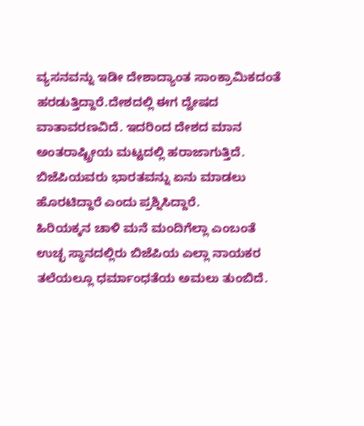ವ್ಯಸನವನ್ನು ಇಡೀ ದೇಶಾದ್ಯಾಂತ ಸಾಂಕ್ರಾಮಿಕದಂತೆ ಹರಡುತ್ತಿದ್ದಾರೆ.ದೇಶದಲ್ಲಿ ಈಗ ದ್ವೇಷದ ವಾತಾವರಣವಿದೆ. ಇದರಿಂದ ದೇಶದ ಮಾನ ಅಂತರಾಷ್ಟ್ರೀಯ ಮಟ್ಟದಲ್ಲಿ ಹರಾಜಾಗುತ್ತಿದೆ. ಬಿಜೆಪಿಯವರು ಭಾರತವನ್ನು ಏನು ಮಾಡಲು ಹೊರಟಿದ್ದಾರೆ ಎಂದು ಪ್ರಶ್ನಿಸಿದ್ದಾರೆ.
ಹಿರಿಯಕ್ಕನ ಚಾಳಿ ಮನೆ ಮಂದಿಗೆಲ್ಲಾ ಎಂಬಂತೆ ಉಚ್ಛ ಸ್ಥಾನದಲ್ಲಿರು ಬಿಜೆಪಿಯ ಎಲ್ಲಾ ನಾಯಕರ ತಲೆಯಲ್ಲೂ ಧರ್ಮಾಂಧತೆಯ ಅಮಲು ತುಂಬಿದೆ.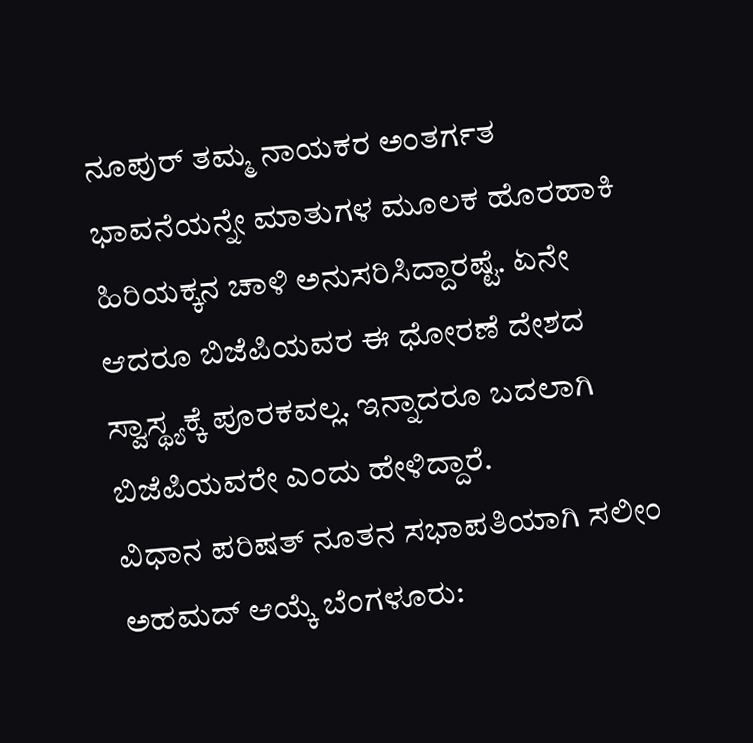ನೂಪುರ್ ತಮ್ಮ ನಾಯಕರ ಅಂತರ್ಗತ ಭಾವನೆಯನ್ನೇ ಮಾತುಗಳ ಮೂಲಕ ಹೊರಹಾಕಿ ಹಿರಿಯಕ್ಕನ ಚಾಳಿ ಅನುಸರಿಸಿದ್ದಾರಷ್ಟೆ. ಏನೇ ಆದರೂ ಬಿಜೆಪಿಯವರ ಈ ಧೋರಣೆ ದೇಶದ ಸ್ವಾಸ್ಥ್ಯಕ್ಕೆ ಪೂರಕವಲ್ಲ. ಇನ್ನಾದರೂ ಬದಲಾಗಿ ಬಿಜೆಪಿಯವರೇ ಎಂದು ಹೇಳಿದ್ದಾರೆ.
ವಿಧಾನ ಪರಿಷತ್ ನೂತನ ಸಭಾಪತಿಯಾಗಿ ಸಲೀಂ ಅಹಮದ್ ಆಯ್ಕೆ ಬೆಂಗಳೂರು: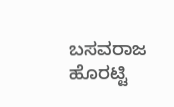ಬಸವರಾಜ ಹೊರಟ್ಟಿ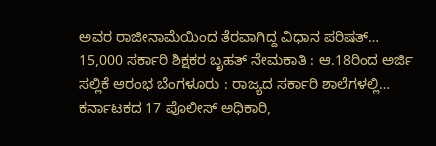ಅವರ ರಾಜೀನಾಮೆಯಿಂದ ತೆರವಾಗಿದ್ದ ವಿಧಾನ ಪರಿಷತ್…
15,000 ಸರ್ಕಾರಿ ಶಿಕ್ಷಕರ ಬೃಹತ್ ನೇಮಕಾತಿ : ಆ.18ರಿಂದ ಅರ್ಜಿ ಸಲ್ಲಿಕೆ ಆರಂಭ ಬೆಂಗಳೂರು : ರಾಜ್ಯದ ಸರ್ಕಾರಿ ಶಾಲೆಗಳಲ್ಲಿ…
ಕರ್ನಾಟಕದ 17 ಪೊಲೀಸ್ ಅಧಿಕಾರಿ,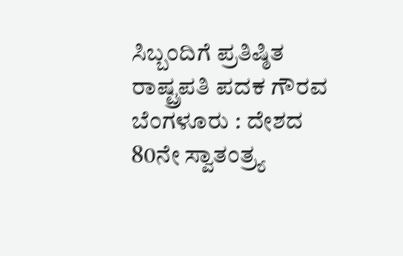ಸಿಬ್ಬಂದಿಗೆ ಪ್ರತಿಷ್ಠಿತ ರಾಷ್ಟ್ರಪತಿ ಪದಕ ಗೌರವ ಬೆಂಗಳೂರು : ದೇಶದ 80ನೇ ಸ್ವಾತಂತ್ರ್ಯ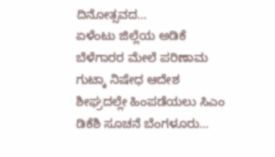ದಿನೋತ್ಸವದ…
ಏಳೆಂಟು ಜಿಲ್ಲೆಯ ಅಡಿಕೆ ಬೆಳೆಗಾರರ ಮೇಲೆ ಪರಿಣಾಮ ಗುಟ್ಕಾ ನಿಷೇಧ ಆದೇಶ ಶೀಘ್ರದಲ್ಲೇ ಹಿಂಪಡೆಯಲು ಸಿಎಂ ಡಿಕೆಶಿ ಸೂಚನೆ ಬೆಂಗಳೂರು…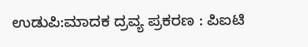ಉಡುಪಿ:ಮಾದಕ ದ್ರವ್ಯ ಪ್ರಕರಣ : ಪಿಐಟಿ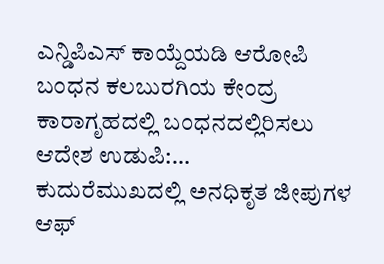ಎನ್ಡಿಪಿಎಸ್ ಕಾಯ್ದೆಯಡಿ ಆರೋಪಿ ಬಂಧನ ಕಲಬುರಗಿಯ ಕೇಂದ್ರ ಕಾರಾಗೃಹದಲ್ಲಿ ಬಂಧನದಲ್ಲಿರಿಸಲು ಆದೇಶ ಉಡುಪಿ:…
ಕುದುರೆಮುಖದಲ್ಲಿ ಅನಧಿಕೃತ ಜೀಪುಗಳ ಆಫ್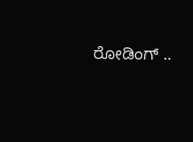ರೋಡಿಂಗ್ ..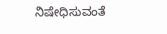ನಿಷೇಧಿಸುವಂತೆ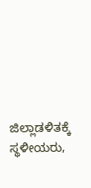ಜಿಲ್ಲಾಡಳಿತಕ್ಕೆ ಸ್ಥಳೀಯರು,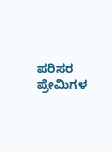ಪರಿಸರ ಪ್ರೇಮಿಗಳ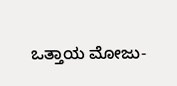ಒತ್ತಾಯ ಮೋಜು-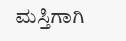ಮಸ್ತಿಗಾಗಿ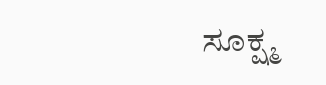ಸೂಕ್ಷ್ಮ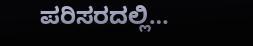ಪರಿಸರದಲ್ಲಿ…